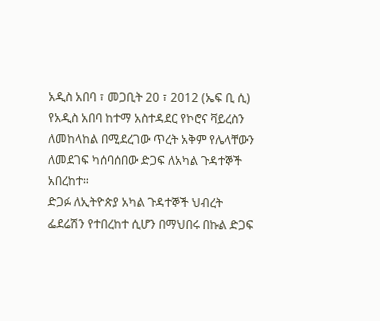አዲስ አበባ ፣ መጋቢት 20 ፣ 2012 (ኤፍ ቢ ሲ) የአዲስ አበባ ከተማ አስተዳደር የኮሮና ቫይረስን ለመከላከል በሚደረገው ጥረት አቅም የሌላቸውን ለመደገፍ ካሰባሰበው ድጋፍ ለአካል ጉዳተኞች አበረከተ።
ድጋፉ ለኢትዮጵያ አካል ጉዳተኞች ህብረት ፌደሬሽን የተበረከተ ሲሆን በማህበሩ በኩል ድጋፍ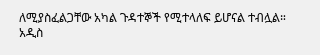ለሚያስፈልጋቸው አካል ጉዳተኞች የሚተላለፍ ይሆናል ተብሏል።
አዲስ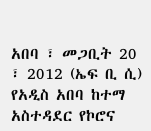አበባ ፣ መጋቢት 20 ፣ 2012 (ኤፍ ቢ ሲ) የአዲስ አበባ ከተማ አስተዳደር የኮሮና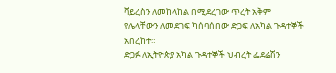ቫይረስን ለመከላከል በሚደረገው ጥረት አቅም የሌላቸውን ለመደገፍ ካሰባሰበው ድጋፍ ለአካል ጉዳተኞች አበረከተ።
ድጋፉ ለኢትዮጵያ አካል ጉዳተኞች ህብረት ፌደሬሽን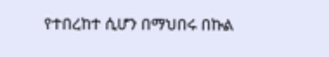የተበረከተ ሲሆን በማህበሩ በኩል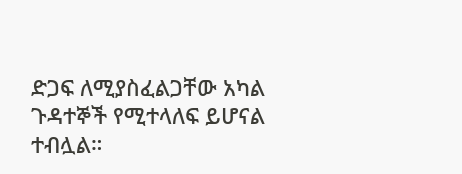ድጋፍ ለሚያስፈልጋቸው አካል ጉዳተኞች የሚተላለፍ ይሆናል ተብሏል።